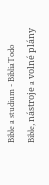Bible a studium - BibliaTodo
Bible, nástroje a volné plány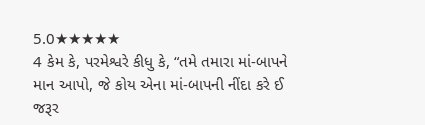5.0★★★★★
4 કેમ કે, પરમેશ્વરે કીધુ કે, “તમે તમારા માં-બાપને માન આપો, જે કોય એના માં-બાપની નીંદા કરે ઈ જરૂર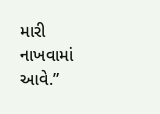મારી નાખવામાં આવે.”